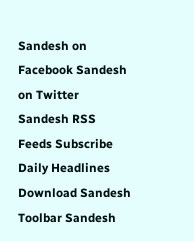Sandesh on Facebook Sandesh on Twitter Sandesh RSS Feeds Subscribe Daily Headlines Download Sandesh Toolbar Sandesh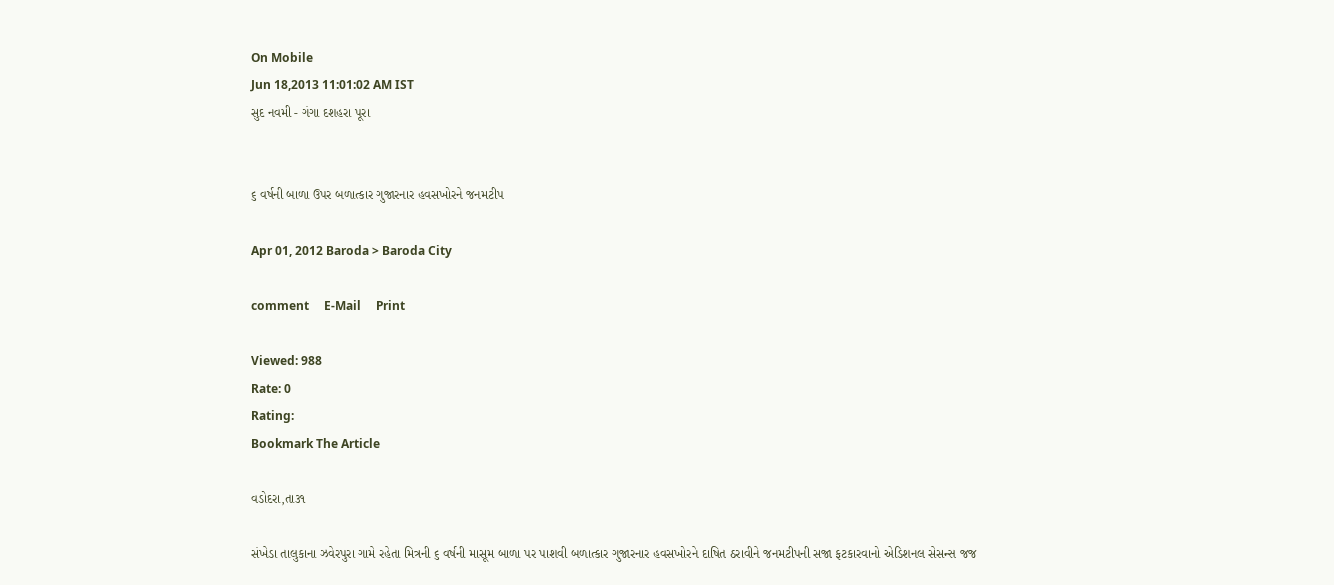On Mobile
Jun 18,2013 11:01:02 AM IST
સુદ નવમી - ગંગા દશહરા પૂરા


૬ વર્ષની બાળા ઉપર બળાત્કાર ગુજારનાર હવસખોરને જનમટીપ

Apr 01, 2012 Baroda > Baroda City

comment     E-Mail     Print

Viewed: 988
Rate: 0
Rating:
Bookmark The Article

વડોદરા,તા૩૧

સંખેડા તાલુકાના ઝવેરપુરા ગામે રહેતા મિત્રની ૬ વર્ષની માસૂમ બાળા પર પાશવી બળાત્કાર ગુજારનાર હવસખોરને દાષિત ઠરાવીને જનમટીપની સજા ફટકારવાનો એડિશનલ સેસન્સ જજ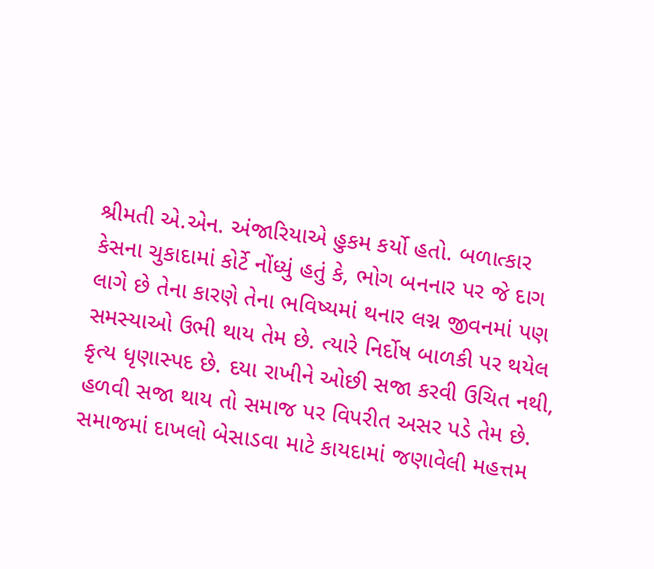શ્રીમતી એ.એન. અંજારિયાએ હુકમ કર્યો હતો. બળાત્કાર કેસના ચુકાદામાં કોર્ટે નોંધ્યું હતું કે, ભોગ બનનાર પર જે દાગ લાગે છે તેના કારણે તેના ભવિષ્યમાં થનાર લગ્ન જીવનમાં પણ સમસ્યાઓ ઉભી થાય તેમ છે. ત્યારે નિર્દોષ બાળકી પર થયેલ કૃત્ય ધૃણાસ્પદ છે. દયા રાખીને ઓછી સજા કરવી ઉચિત નથી, હળવી સજા થાય તો સમાજ પર વિપરીત અસર પડે તેમ છે. સમાજમાં દાખલો બેસાડવા માટે કાયદામાં જણાવેલી મહત્તમ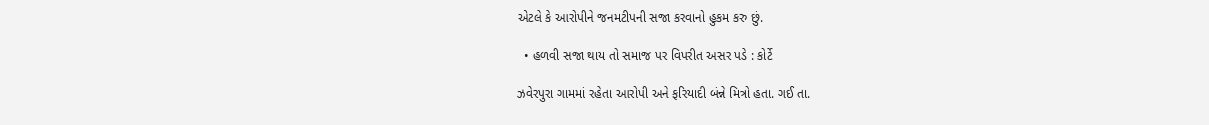એટલે કે આરોપીને જનમટીપની સજા કરવાનો હુકમ કરુ છું.

  • હળવી સજા થાય તો સમાજ પર વિપરીત અસર પડે : કોર્ટે

ઝવેરપુરા ગામમાં રહેતા આરોપી અને ફરિયાદી બંન્ને મિત્રો હતા. ગઈ તા.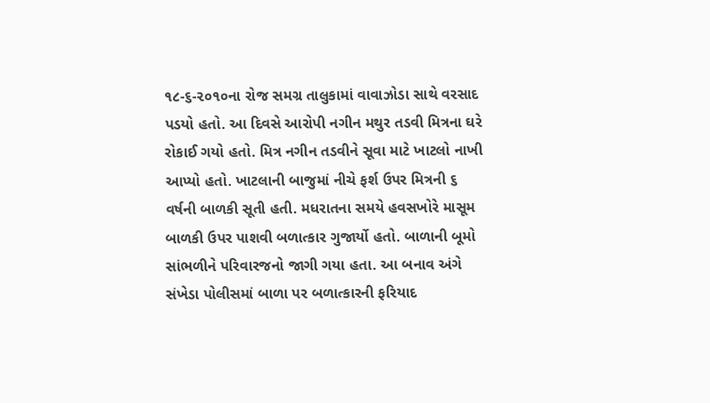૧૮-૬-૨૦૧૦ના રોજ સમગ્ર તાલુકામાં વાવાઝોડા સાથે વરસાદ પડયો હતો. આ દિવસે આરોપી નગીન મથુર તડવી મિત્રના ઘરે રોકાઈ ગયો હતો. મિત્ર નગીન તડવીને સૂવા માટે ખાટલો નાખી આપ્યો હતો. ખાટલાની બાજુમાં નીચે ફર્શ ઉપર મિત્રની ૬ વર્ષની બાળકી સૂતી હતી. મધરાતના સમયે હવસખોરે માસૂમ બાળકી ઉપર પાશવી બળાત્કાર ગુજાર્યો હતો. બાળાની બૂમો સાંભળીને પરિવારજનો જાગી ગયા હતા. આ બનાવ અંગે સંખેડા પોલીસમાં બાળા પર બળાત્કારની ફરિયાદ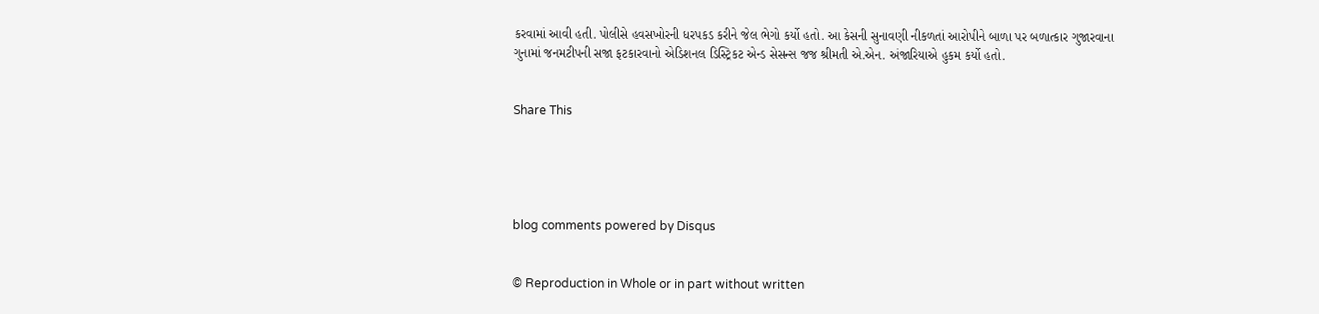કરવામાં આવી હતી. પોલીસે હવસખોરની ધરપકડ કરીને જેલ ભેગો કર્યો હતો. આ કેસની સુનાવણી નીકળતાં આરોપીને બાળા પર બળાત્કાર ગુજારવાના ગુનામાં જનમટીપની સજા ફટકારવાનો એડિશનલ ડિસ્ટ્રિકટ એન્ડ સેસન્સ જજ શ્રીમતી એ.એન. અંજારિયાએ હુકમ કર્યો હતો.


Share This





blog comments powered by Disqus


© Reproduction in Whole or in part without written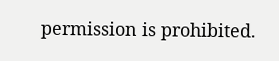permission is prohibited.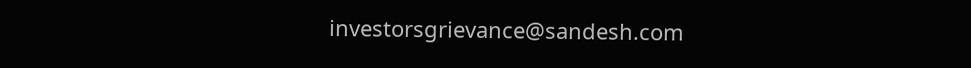investorsgrievance@sandesh.com